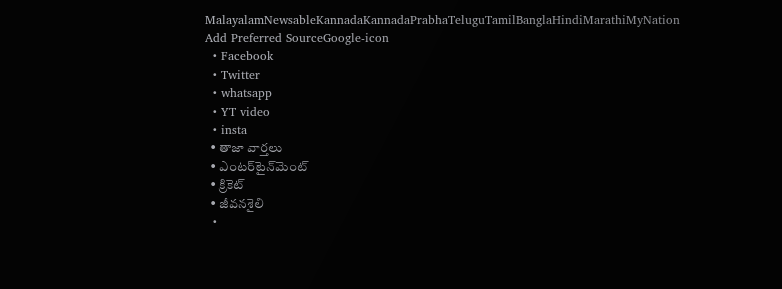MalayalamNewsableKannadaKannadaPrabhaTeluguTamilBanglaHindiMarathiMyNation
Add Preferred SourceGoogle-icon
  • Facebook
  • Twitter
  • whatsapp
  • YT video
  • insta
  • తాజా వార్తలు
  • ఎంటర్‌టైన్‌మెంట్
  • క్రికెట్
  • జీవనశైలి
  •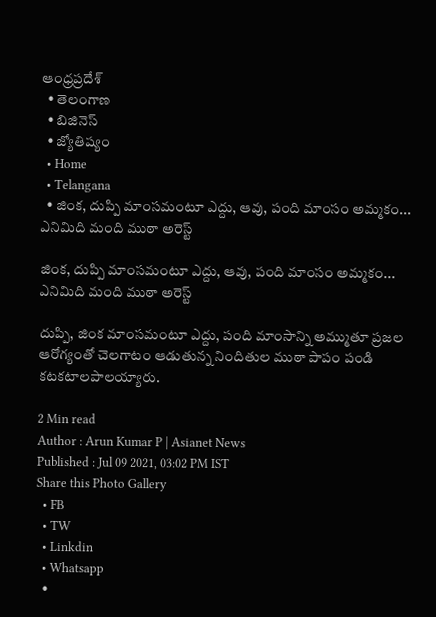ఆంధ్రప్రదేశ్
  • తెలంగాణ
  • బిజినెస్
  • జ్యోతిష్యం
  • Home
  • Telangana
  • జింక, దుప్పి మాంసమంటూ ఎద్దు, ఆవు, పంది మాంసం అమ్మకం... ఎనిమిది మంది ముఠా అరెస్ట్

జింక, దుప్పి మాంసమంటూ ఎద్దు, ఆవు, పంది మాంసం అమ్మకం... ఎనిమిది మంది ముఠా అరెస్ట్

దుప్పి, జింక మాంసమంటూ ఎద్దు, పంది మాంసాన్ని అమ్ముతూ ప్రజల ఆరోగ్యంతో చెలగాటం ఆడుతున్న నిందితుల ముఠా పాపం పండి కటకటాలపాలయ్యారు.

2 Min read
Author : Arun Kumar P | Asianet News
Published : Jul 09 2021, 03:02 PM IST
Share this Photo Gallery
  • FB
  • TW
  • Linkdin
  • Whatsapp
  •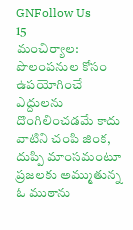GNFollow Us
15
మంచిర్యాల: పొలంపనుల కోసం ఉపయోగించే ఎద్దులను దొంగిలించడమే కాదు వాటిని చంపి జింక, దుప్పి మాంసమంటూ ప్రజలకు అమ్ముతున్న ఓ ముఠాను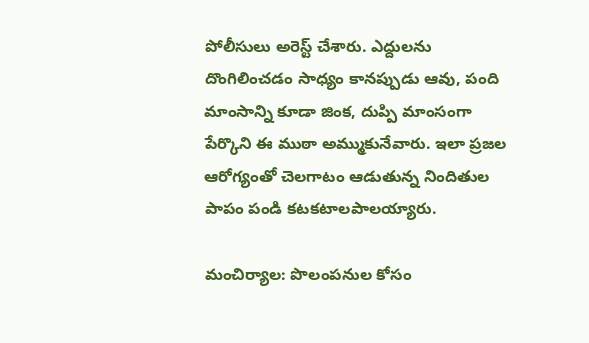పోలీసులు అరెస్ట్ చేశారు. ఎద్దులను దొంగిలించడం సాధ్యం కానప్పుడు ఆవు, పంది మాంసాన్ని కూడా జింక, దుప్పి మాంసంగా పేర్కొని ఈ ముఠా అమ్ముకునేవారు. ఇలా ప్రజల ఆరోగ్యంతో చెలగాటం ఆడుతున్న నిందితుల పాపం పండి కటకటాలపాలయ్యారు.

మంచిర్యాల: పొలంపనుల కోసం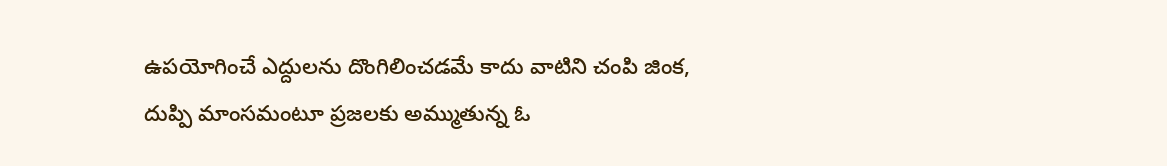ఉపయోగించే ఎద్దులను దొంగిలించడమే కాదు వాటిని చంపి జింక, దుప్పి మాంసమంటూ ప్రజలకు అమ్ముతున్న ఓ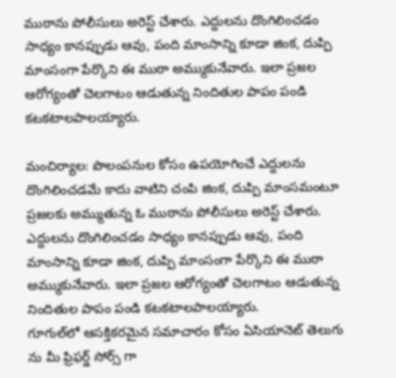ముఠాను పోలీసులు అరెస్ట్ చేశారు. ఎద్దులను దొంగిలించడం సాధ్యం కానప్పుడు ఆవు, పంది మాంసాన్ని కూడా జింక, దుప్పి మాంసంగా పేర్కొని ఈ ముఠా అమ్ముకునేవారు. ఇలా ప్రజల ఆరోగ్యంతో చెలగాటం ఆడుతున్న నిందితుల పాపం పండి కటకటాలపాలయ్యారు.

మంచిర్యాల: పొలంపనుల కోసం ఉపయోగించే ఎద్దులను దొంగిలించడమే కాదు వాటిని చంపి జింక, దుప్పి మాంసమంటూ ప్రజలకు అమ్ముతున్న ఓ ముఠాను పోలీసులు అరెస్ట్ చేశారు. ఎద్దులను దొంగిలించడం సాధ్యం కానప్పుడు ఆవు, పంది మాంసాన్ని కూడా జింక, దుప్పి మాంసంగా పేర్కొని ఈ ముఠా అమ్ముకునేవారు. ఇలా ప్రజల ఆరోగ్యంతో చెలగాటం ఆడుతున్న నిందితుల పాపం పండి కటకటాలపాలయ్యారు.
గూగుల్‌లో ఆసక్తికరమైన సమాచారం కోసం ఏసియానెట్ తెలుగు ను మీ ఫ్రిఫర్డ్ సోర్స్ గా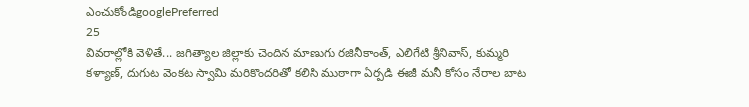ఎంచుకోండిgooglePreferred
25
వివరాల్లోకి వెళితే... జగిత్యాల జిల్లాకు చెందిన మాణుగు రజినీకాంత్, ఎలిగేటి శ్రీనివాస్, కుమ్మరి కళ్యాణ్, దుగుట వెంకట స్వామి మరికొందరితో కలిసి ముఠాగా ఏర్పడి ఈజీ మనీ కోసం నేరాల బాట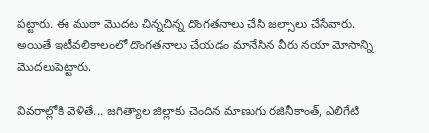పట్టారు. ఈ ముఠా మొదట చిన్నచిన్న దొంగతనాలు చేసి జల్సాలు చేసేవారు. అయితే ఇటీవలికాలంలో దొంగతనాలు చేయడం మానేసిన వీరు నయా మోసాన్ని మొదలుపెట్టారు.

వివరాల్లోకి వెళితే... జగిత్యాల జిల్లాకు చెందిన మాణుగు రజినీకాంత్, ఎలిగేటి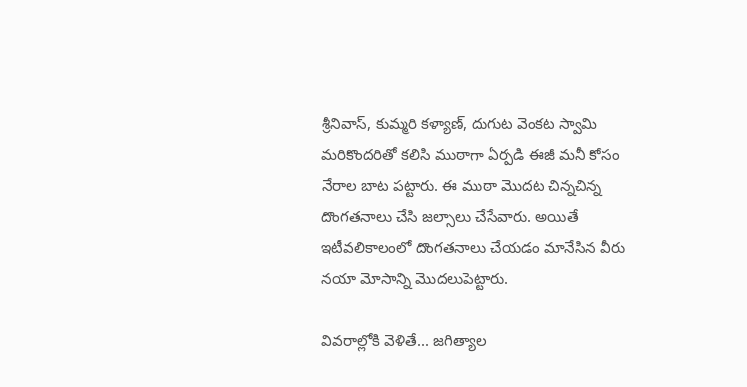శ్రీనివాస్, కుమ్మరి కళ్యాణ్, దుగుట వెంకట స్వామి మరికొందరితో కలిసి ముఠాగా ఏర్పడి ఈజీ మనీ కోసం నేరాల బాట పట్టారు. ఈ ముఠా మొదట చిన్నచిన్న దొంగతనాలు చేసి జల్సాలు చేసేవారు. అయితే ఇటీవలికాలంలో దొంగతనాలు చేయడం మానేసిన వీరు నయా మోసాన్ని మొదలుపెట్టారు.

వివరాల్లోకి వెళితే... జగిత్యాల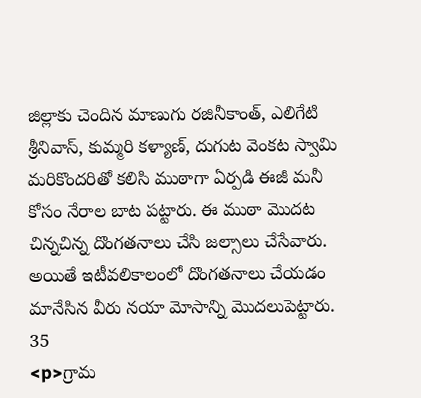జిల్లాకు చెందిన మాణుగు రజినీకాంత్, ఎలిగేటి శ్రీనివాస్, కుమ్మరి కళ్యాణ్, దుగుట వెంకట స్వామి మరికొందరితో కలిసి ముఠాగా ఏర్పడి ఈజీ మనీ కోసం నేరాల బాట పట్టారు. ఈ ముఠా మొదట చిన్నచిన్న దొంగతనాలు చేసి జల్సాలు చేసేవారు. అయితే ఇటీవలికాలంలో దొంగతనాలు చేయడం మానేసిన వీరు నయా మోసాన్ని మొదలుపెట్టారు.
35
<p>గ్రామ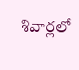శివార్లలో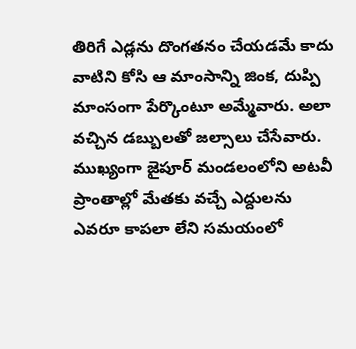తిరిగే ఎడ్లను దొంగతనం చేయడమే కాదు వాటిని కోసి ఆ మాంసాన్ని జింక, దుప్పి మాంసంగా పేర్కొంటూ అమ్మేవారు. అలా వచ్చిన డబ్బులతో జల్సాలు చేసేవారు. ముఖ్యంగా జైపూర్ మండలంలోని అటవీ ప్రాంతాల్లో మేతకు వచ్చే ఎద్దులను ఎవరూ కాపలా లేని సమయంలో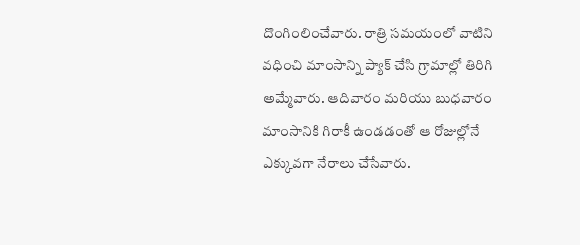దొంగింలించేవారు. రాత్రి సమయంలో వాటిని వధించి మాంసాన్ని ప్యాక్ చేసి గ్రామాల్లో తిరిగి అమ్మేవారు. ఆదివారం మరియు బుధవారం మాంసానికి గిరాకీ ఉండడంతో ఆ రోజుల్లోనే ఎక్కువగా నేరాలు చేసేవారు.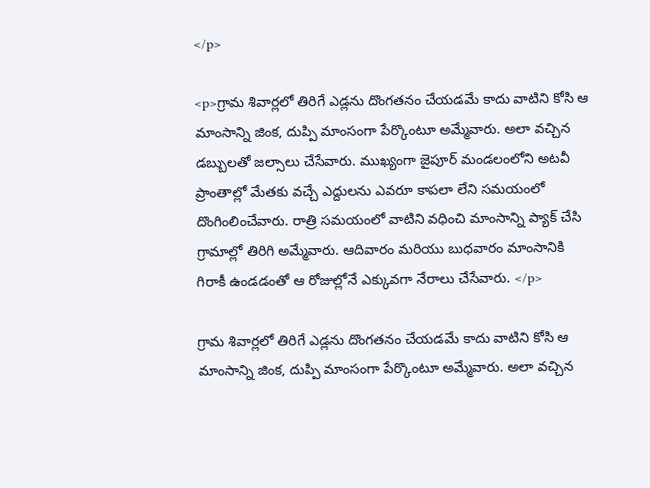</p>

<p>గ్రామ శివార్లలో తిరిగే ఎడ్లను దొంగతనం చేయడమే కాదు వాటిని కోసి ఆ మాంసాన్ని జింక, దుప్పి మాంసంగా పేర్కొంటూ అమ్మేవారు. అలా వచ్చిన డబ్బులతో జల్సాలు చేసేవారు. ముఖ్యంగా జైపూర్ మండలంలోని అటవీ ప్రాంతాల్లో మేతకు వచ్చే ఎద్దులను ఎవరూ కాపలా లేని సమయంలో దొంగింలించేవారు. రాత్రి సమయంలో వాటిని వధించి మాంసాన్ని ప్యాక్ చేసి గ్రామాల్లో తిరిగి అమ్మేవారు. ఆదివారం మరియు బుధవారం మాంసానికి గిరాకీ ఉండడంతో ఆ రోజుల్లోనే ఎక్కువగా నేరాలు చేసేవారు. </p>

గ్రామ శివార్లలో తిరిగే ఎడ్లను దొంగతనం చేయడమే కాదు వాటిని కోసి ఆ మాంసాన్ని జింక, దుప్పి మాంసంగా పేర్కొంటూ అమ్మేవారు. అలా వచ్చిన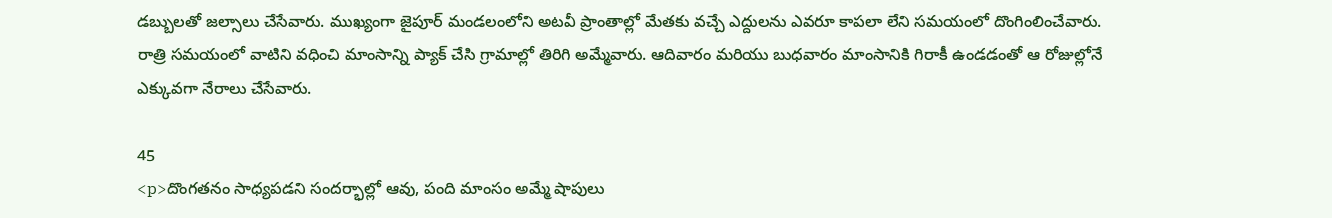డబ్బులతో జల్సాలు చేసేవారు. ముఖ్యంగా జైపూర్ మండలంలోని అటవీ ప్రాంతాల్లో మేతకు వచ్చే ఎద్దులను ఎవరూ కాపలా లేని సమయంలో దొంగింలించేవారు. రాత్రి సమయంలో వాటిని వధించి మాంసాన్ని ప్యాక్ చేసి గ్రామాల్లో తిరిగి అమ్మేవారు. ఆదివారం మరియు బుధవారం మాంసానికి గిరాకీ ఉండడంతో ఆ రోజుల్లోనే ఎక్కువగా నేరాలు చేసేవారు.

45
<p>దొంగతనం సాధ్యపడని సందర్భాల్లో ఆవు, పంది మాంసం అమ్మే షాపులు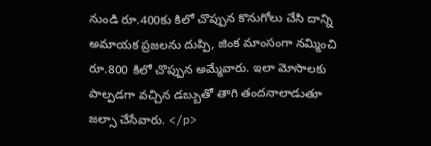నుండి రూ.400కు కిలో చొప్పున కొనుగోలు చేసి దాన్ని అమాయక ప్రజలను దుప్పి, జింక మాంసంగా నమ్మించి రూ.800 కిలో చొప్పున అమ్మేవారు. ఇలా మోసాలకు పాల్పడగా వచ్చిన డబ్బుతో తాగి తందనాలాడుతూ జల్సా చేసేవారు. </p>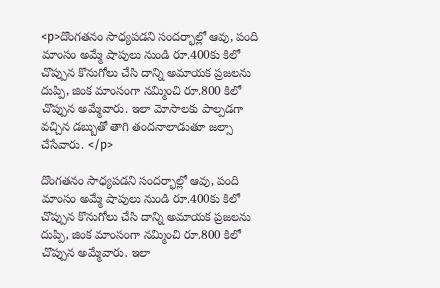<p>దొంగతనం సాధ్యపడని సందర్భాల్లో ఆవు, పంది మాంసం అమ్మే షాపులు నుండి రూ.400కు కిలో చొప్పున కొనుగోలు చేసి దాన్ని అమాయక ప్రజలను దుప్పి, జింక మాంసంగా నమ్మించి రూ.800 కిలో చొప్పున అమ్మేవారు. ఇలా మోసాలకు పాల్పడగా వచ్చిన డబ్బుతో తాగి తందనాలాడుతూ జల్సా చేసేవారు. </p>

దొంగతనం సాధ్యపడని సందర్భాల్లో ఆవు, పంది మాంసం అమ్మే షాపులు నుండి రూ.400కు కిలో చొప్పున కొనుగోలు చేసి దాన్ని అమాయక ప్రజలను దుప్పి, జింక మాంసంగా నమ్మించి రూ.800 కిలో చొప్పున అమ్మేవారు. ఇలా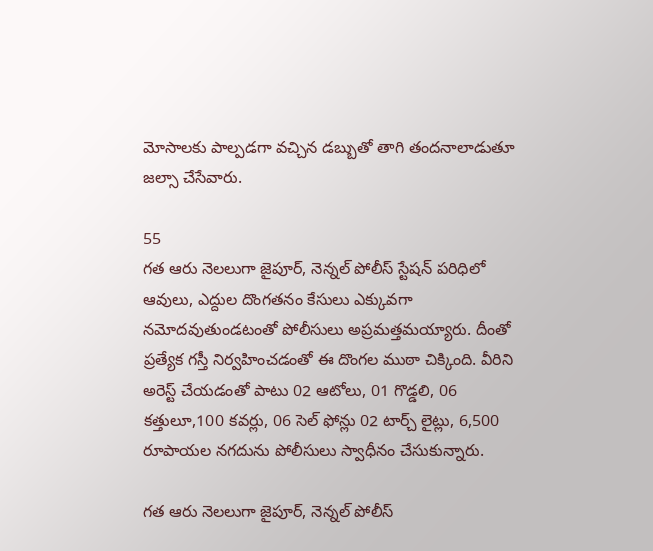మోసాలకు పాల్పడగా వచ్చిన డబ్బుతో తాగి తందనాలాడుతూ జల్సా చేసేవారు.

55
గత ఆరు నెలలుగా జైపూర్, నెన్నల్ పోలీస్ స్టేషన్ పరిధిలో ఆవులు, ఎద్దుల దొంగతనం కేసులు ఎక్కువగా నమోదవుతుండటంతో పోలీసులు అప్రమత్తమయ్యారు. దీంతో ప్రత్యేక గస్తీ నిర్వహించడంతో ఈ దొంగల ముఠా చిక్కింది. వీరిని అరెస్ట్ చేయడంతో పాటు 02 ఆటోలు, 01 గొడ్డలి, 06 కత్తులూ,100 కవర్లు, 06 సెల్ ఫోన్లు 02 టార్చ్ లైట్లు, 6,500 రూపాయల నగదును పోలీసులు స్వాధీనం చేసుకున్నారు.

గత ఆరు నెలలుగా జైపూర్, నెన్నల్ పోలీస్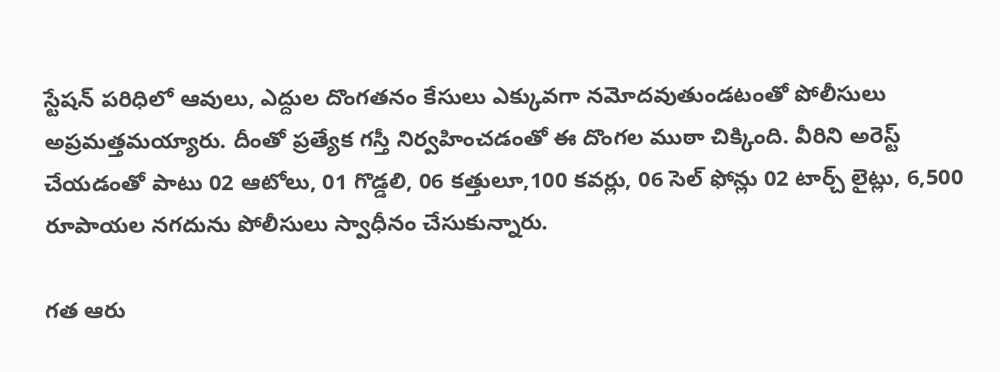స్టేషన్ పరిధిలో ఆవులు, ఎద్దుల దొంగతనం కేసులు ఎక్కువగా నమోదవుతుండటంతో పోలీసులు అప్రమత్తమయ్యారు. దీంతో ప్రత్యేక గస్తీ నిర్వహించడంతో ఈ దొంగల ముఠా చిక్కింది. వీరిని అరెస్ట్ చేయడంతో పాటు 02 ఆటోలు, 01 గొడ్డలి, 06 కత్తులూ,100 కవర్లు, 06 సెల్ ఫోన్లు 02 టార్చ్ లైట్లు, 6,500 రూపాయల నగదును పోలీసులు స్వాధీనం చేసుకున్నారు.

గత ఆరు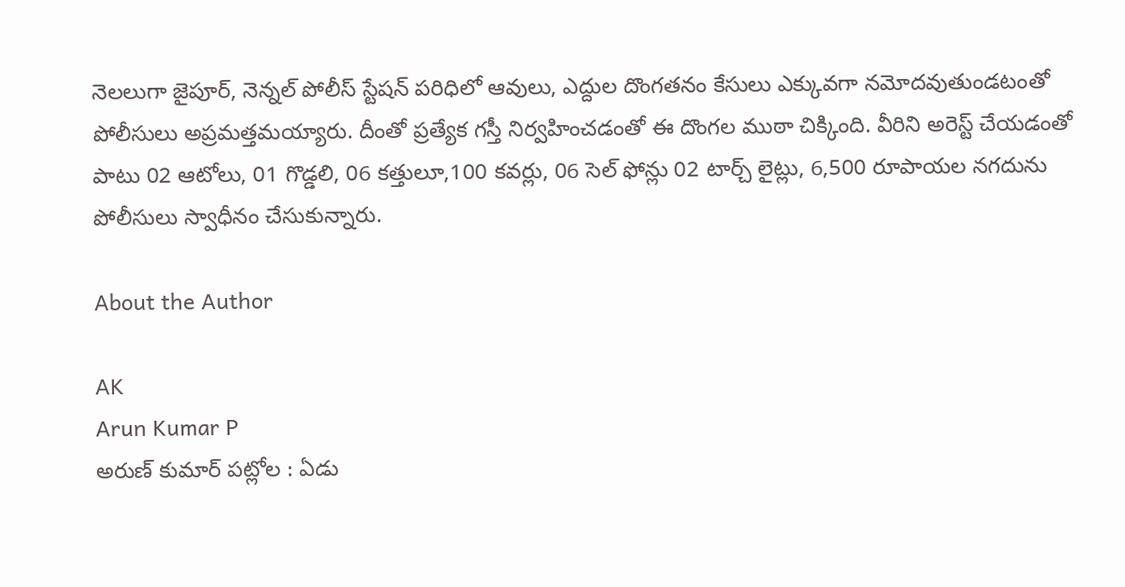నెలలుగా జైపూర్, నెన్నల్ పోలీస్ స్టేషన్ పరిధిలో ఆవులు, ఎద్దుల దొంగతనం కేసులు ఎక్కువగా నమోదవుతుండటంతో పోలీసులు అప్రమత్తమయ్యారు. దీంతో ప్రత్యేక గస్తీ నిర్వహించడంతో ఈ దొంగల ముఠా చిక్కింది. వీరిని అరెస్ట్ చేయడంతో పాటు 02 ఆటోలు, 01 గొడ్డలి, 06 కత్తులూ,100 కవర్లు, 06 సెల్ ఫోన్లు 02 టార్చ్ లైట్లు, 6,500 రూపాయల నగదును పోలీసులు స్వాధీనం చేసుకున్నారు.

About the Author

AK
Arun Kumar P
అరుణ్ కుమార్ పట్లోల : ఏడు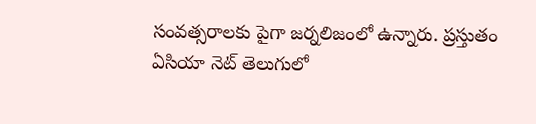సంవత్సరాలకు పైగా జర్నలిజంలో ఉన్నారు. ప్రస్తుతం ఏసియా నెట్ తెలుగులో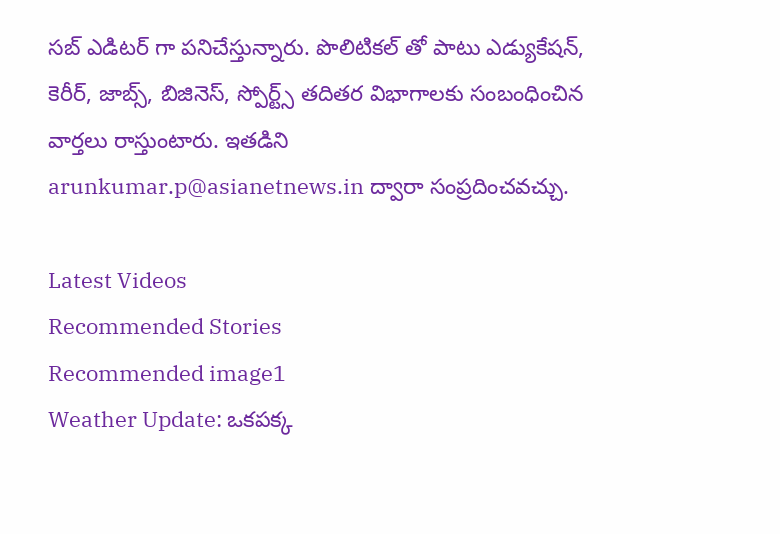సబ్ ఎడిటర్ గా పనిచేస్తున్నారు. పొలిటికల్ తో పాటు ఎడ్యుకేషన్, కెరీర్, జాబ్స్, బిజినెస్, స్పోర్ట్స్ తదితర విభాగాలకు సంబంధించిన వార్తలు రాస్తుంటారు. ఇతడిని arunkumar.p@asianetnews.in ద్వారా సంప్రదించవచ్చు.

Latest Videos
Recommended Stories
Recommended image1
Weather Update: ఒకపక్క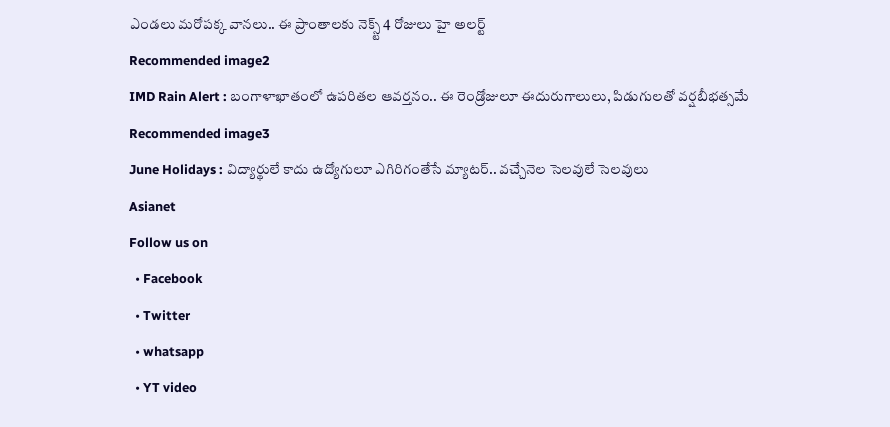ఎండలు మరోపక్క వానలు.. ఈ ప్రాంతాలకు నెక్స్ట్ 4 రోజులు హై అలర్ట్
Recommended image2
IMD Rain Alert : బంగాళాఖాతంలో ఉపరితల ఆవర్తనం.. ఈ రెండ్రోజులూ ఈదురుగాలులు, పిడుగులతో వర్షబీభత్సమే
Recommended image3
June Holidays : విద్యార్థులే కాదు ఉద్యోగులూ ఎగిరిగంతేసే మ్యాటర్.. వచ్చేనెల సెలవులే సెలవులు
Asianet
Follow us on
  • Facebook
  • Twitter
  • whatsapp
  • YT video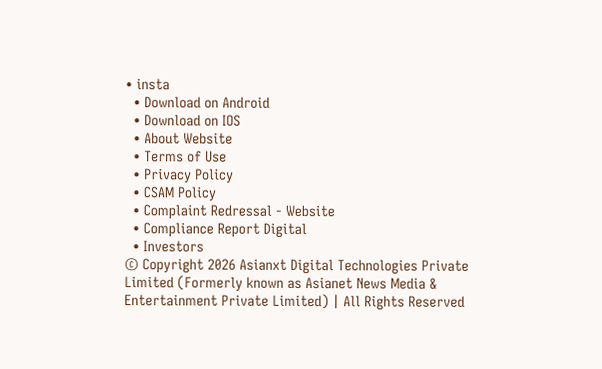• insta
  • Download on Android
  • Download on IOS
  • About Website
  • Terms of Use
  • Privacy Policy
  • CSAM Policy
  • Complaint Redressal - Website
  • Compliance Report Digital
  • Investors
© Copyright 2026 Asianxt Digital Technologies Private Limited (Formerly known as Asianet News Media & Entertainment Private Limited) | All Rights Reserved